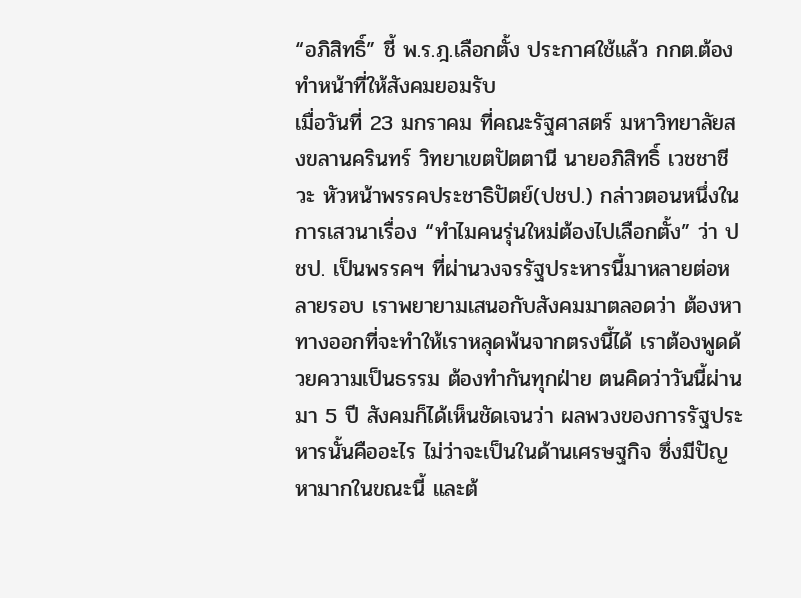“อภิสิทธิ์” ชี้ พ.ร.ฎ.เลือกตั้ง ประกาศใช้แล้ว กกต.ต้องทำหน้าที่ให้สังคมยอมรับ
เมื่อวันที่ 23 มกราคม ที่คณะรัฐศาสตร์ มหาวิทยาลัยสงขลานครินทร์ วิทยาเขตปัตตานี นายอภิสิทธิ์ เวชชาชีวะ หัวหน้าพรรคประชาธิปัตย์(ปชป.) กล่าวตอนหนึ่งในการเสวนาเรื่อง “ทำไมคนรุ่นใหม่ต้องไปเลือกตั้ง” ว่า ปชป. เป็นพรรคฯ ที่ผ่านวงจรรัฐประหารนี้มาหลายต่อหลายรอบ เราพยายามเสนอกับสังคมมาตลอดว่า ต้องหาทางออกที่จะทำให้เราหลุดพ้นจากตรงนี้ได้ เราต้องพูดด้วยความเป็นธรรม ต้องทำกันทุกฝ่าย ตนคิดว่าวันนี้ผ่านมา 5 ปี สังคมก็ได้เห็นชัดเจนว่า ผลพวงของการรัฐประหารนั้นคืออะไร ไม่ว่าจะเป็นในด้านเศรษฐกิจ ซึ่งมีปัญหามากในขณะนี้ และต้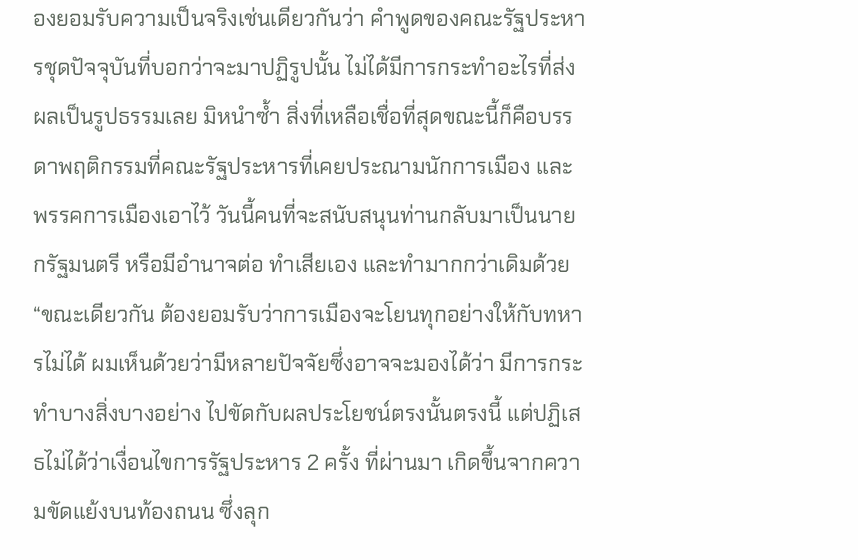องยอมรับความเป็นจริงเช่นเดียวกันว่า คำพูดของคณะรัฐประหารชุดปัจจุบันที่บอกว่าจะมาปฏิรูปนั้น ไม่ได้มีการกระทำอะไรที่ส่งผลเป็นรูปธรรมเลย มิหนำซ้ำ สิ่งที่เหลือเชื่อที่สุดขณะนี้ก็คือบรรดาพฤติกรรมที่คณะรัฐประหารที่เคยประณามนักการเมือง และพรรคการเมืองเอาไว้ วันนี้คนที่จะสนับสนุนท่านกลับมาเป็นนายกรัฐมนตรี หรือมีอำนาจต่อ ทำเสียเอง และทำมากกว่าเดิมด้วย
“ขณะเดียวกัน ต้องยอมรับว่าการเมืองจะโยนทุกอย่างให้กับทหารไม่ได้ ผมเห็นด้วยว่ามีหลายปัจจัยซึ่งอาจจะมองได้ว่า มีการกระทำบางสิ่งบางอย่าง ไปขัดกับผลประโยชน์ตรงนั้นตรงนี้ แต่ปฏิเสธไม่ได้ว่าเงื่อนไขการรัฐประหาร 2 ครั้ง ที่ผ่านมา เกิดขึ้นจากความขัดแย้งบนท้องถนน ซึ่งลุก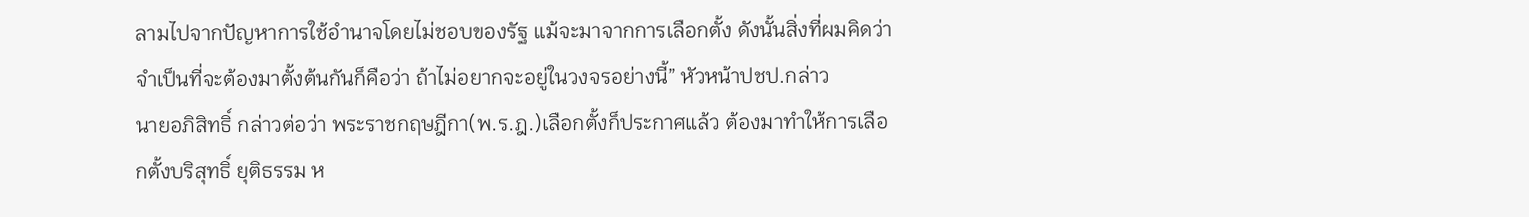ลามไปจากปัญหาการใช้อำนาจโดยไม่ชอบของรัฐ แม้จะมาจากการเลือกตั้ง ดังนั้นสิ่งที่ผมคิดว่าจำเป็นที่จะต้องมาตั้งต้นกันก็คือว่า ถ้าไม่อยากจะอยู่ในวงจรอย่างนี้” หัวหน้าปชป.กล่าว
นายอภิสิทธิ์ กล่าวต่อว่า พระราชกฤษฎีกา(พ.ร.ฎ.)เลือกตั้งก็ประกาศแล้ว ต้องมาทำให้การเลือกตั้งบริสุทธิ์ ยุติธรรม ห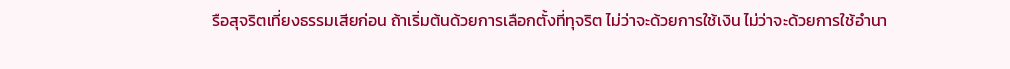รือสุจริตเที่ยงธรรมเสียก่อน ถ้าเริ่มต้นด้วยการเลือกตั้งที่ทุจริต ไม่ว่าจะด้วยการใช้เงิน ไม่ว่าจะด้วยการใช้อำนา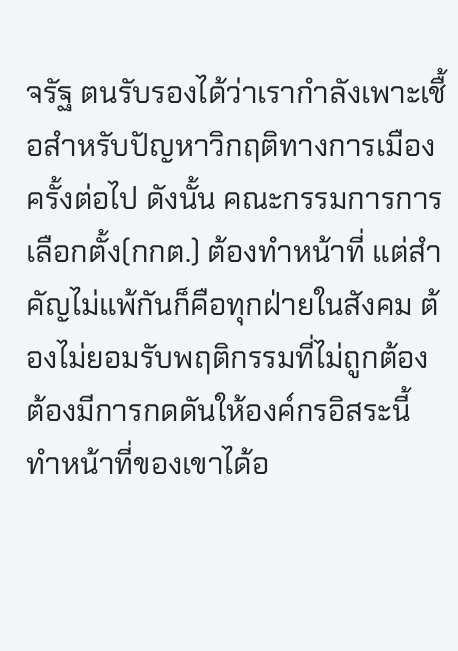จรัฐ ตนรับรองได้ว่าเรากำลังเพาะเชื้อสำหรับปัญหาวิกฤติทางการเมืองครั้งต่อไป ดังนั้น คณะกรรมการการเลือกตั้ง(กกต.) ต้องทำหน้าที่ แต่สำคัญไม่แพ้กันก็คือทุกฝ่ายในสังคม ต้องไม่ยอมรับพฤติกรรมที่ไม่ถูกต้อง ต้องมีการกดดันให้องค์กรอิสระนี้ ทำหน้าที่ของเขาได้อ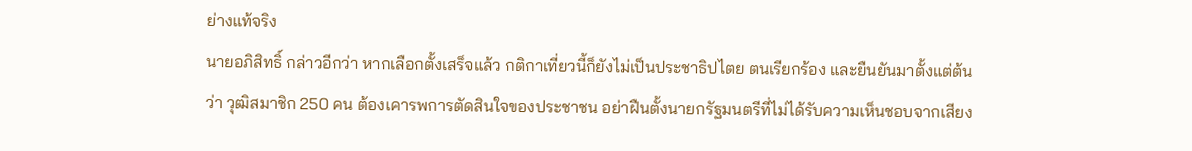ย่างแท้จริง
นายอภิสิทธิ์ กล่าวอีกว่า หากเลือกตั้งเสร็จแล้ว กติกาเที่ยวนี้ก็ยังไม่เป็นประชาธิปไตย ตนเรียกร้อง และยืนยันมาตั้งแต่ต้นว่า วุฒิสมาชิก 250 คน ต้องเคารพการตัดสินใจของประชาชน อย่าฝืนตั้งนายกรัฐมนตรีที่ไม่ได้รับความเห็นชอบจากเสียง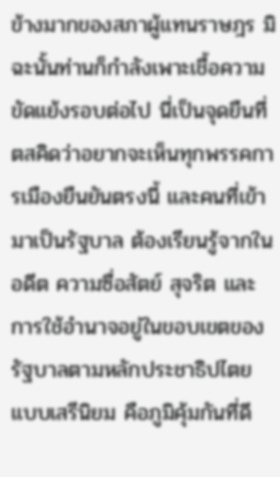ข้างมากของสภาผู้แทนราษฎร มิฉะนั้นท่านก็กำลังเพาะเชื้อความขัดแย้งรอบต่อไป นี่เป็นจุดยืนที่ตสคิดว่าอยากจะเห็นทุกพรรคการเมืองยืนยันตรงนี้ และคนที่เข้ามาเป็นรัฐบาล ต้องเรียนรู้จากในอดีต ความซื่อสัตย์ สุจริต และการใช้อำนาจอยู่ในขอบเขตของรัฐบาลตามหลักประชาธิปไตยแบบเสรีนิยม คือภูมิคุ้มกันที่ดี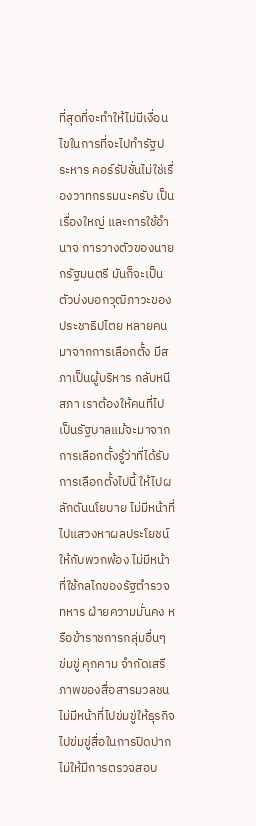ที่สุดที่จะทำให้ไม่มีเงื่อนไขในการที่จะไปทำรัฐประหาร คอร์รัปชั่นไม่ใช่เรื่องวาทกรรมนะครับ เป็นเรื่องใหญ่ และการใช้อำนาจ การวางตัวของนายกรัฐมนตรี มันก็จะเป็นตัวบ่งบอกวุฒิภาวะของประชาธิปไตย หลายคนมาจากการเลือกตั้ง มีสภาเป็นผู้บริหาร กลับหนีสภา เราต้องให้คนที่ไปเป็นรัฐบาลแม้จะมาจากการเลือกตั้งรู้ว่าที่ได้รับการเลือกตั้งไปนี้ ให้ไปผลักดันนโยบาย ไม่มีหน้าที่ไปแสวงหาผลประโยชน์ให้กับพวกพ้อง ไม่มีหน้าที่ใช้กลไกของรัฐตำรวจ ทหาร ฝ่ายความมั่นคง หรือข้าราชการกลุ่มอื่นๆ ข่มขู่ คุกคาม จำกัดเสรีภาพของสื่อสารมวลชน ไม่มีหน้าที่ไปข่มขู่ให้ธุรกิจไปข่มขู่สื่อในการปิดปากไม่ให้มีการตรวจสอบ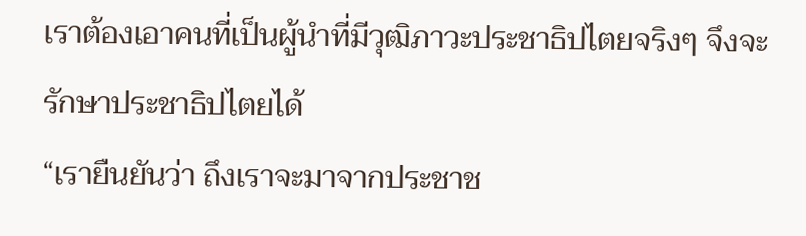เราต้องเอาคนที่เป็นผู้นำที่มีวุฒิภาวะประชาธิปไตยจริงๆ จึงจะรักษาประชาธิปไตยได้
“เรายืนยันว่า ถึงเราจะมาจากประชาช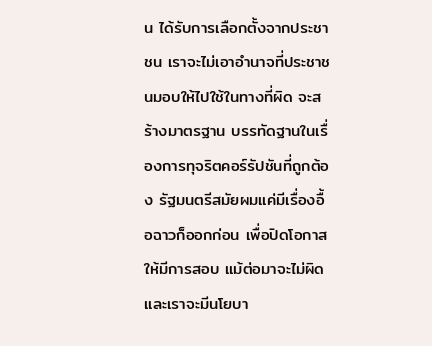น ได้รับการเลือกตั้งจากประชาชน เราจะไม่เอาอำนาจที่ประชาชนมอบให้ไปใช้ในทางที่ผิด จะสร้างมาตรฐาน บรรทัดฐานในเรื่องการทุจริตคอร์รัปชันที่ถูกต้อง รัฐมนตรีสมัยผมแค่มีเรื่องอื้อฉาวก็ออกก่อน เพื่อปิดโอกาสให้มีการสอบ แม้ต่อมาจะไม่ผิด และเราจะมีนโยบา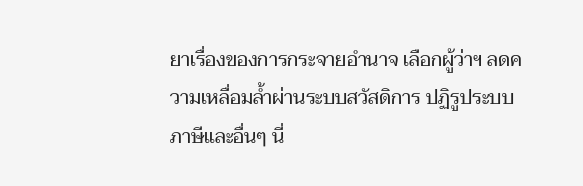ยาเรื่องของการกระจายอำนาจ เลือกผู้ว่าฯ ลดความเหลื่อมล้ำผ่านระบบสวัสดิการ ปฏิรูประบบภาษีและอื่นๆ นี่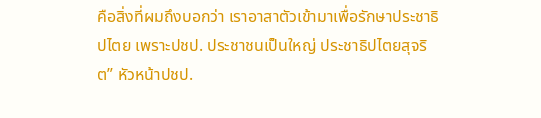คือสิ่งที่ผมถึงบอกว่า เราอาสาตัวเข้ามาเพื่อรักษาประชาธิปไตย เพราะปชป. ประชาชนเป็นใหญ่ ประชาธิปไตยสุจริต” หัวหน้าปชป.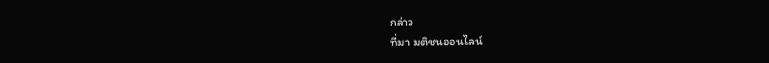กล่าว
ที่มา มติชนออนไลน์